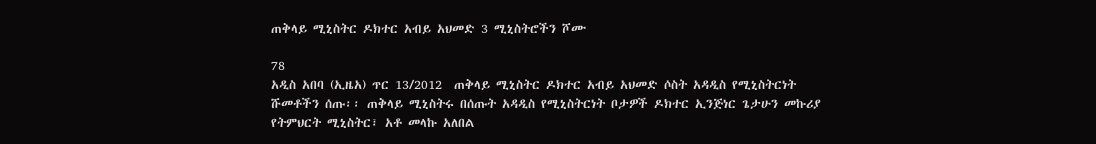ጠቅላይ ሚኒስትር ዶክተር አብይ አህመድ 3 ሚኒስትሮችን ሾሙ

78
አዲስ አበባ (ኢዜአ) ጥር 13/2012  ጠቅላይ ሚኒስትር ዶክተር አብይ አህመድ ሶስት አዳዲስ የሚኒስትርነት ሹመቶችን ሰጡ፡፡ ጠቅላይ ሚኒስትሩ በሰጡት አዳዲስ የሚኒስትርነት ቦታዎች ዶክተር ኢንጅነር ጌታሁን መኩሪያ የትምህርት ሚኒስትር፣ አቶ መላኩ አለበል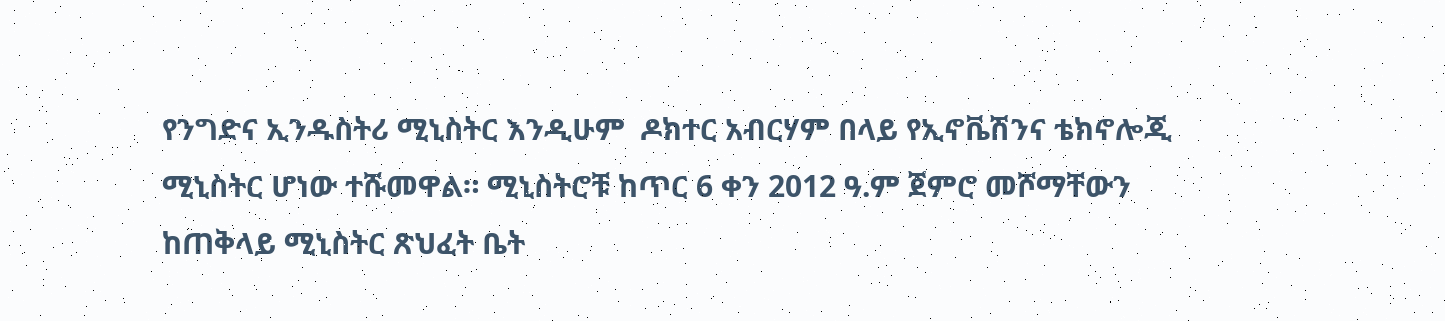የንግድና ኢንዱስትሪ ሚኒስትር እንዲሁም  ዶክተር አብርሃም በላይ የኢኖቬሽንና ቴክኖሎጂ ሚኒስትር ሆነው ተሹመዋል። ሚኒስትሮቹ ከጥር 6 ቀን 2012 ዓ.ም ጀምሮ መሾማቸውን  ከጠቅላይ ሚኒስትር ጽህፈት ቤት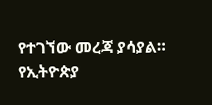የተገኘው መረጃ ያሳያል።
የኢትዮጵያ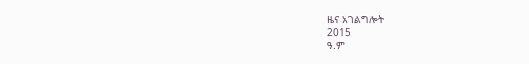ዜና አገልግሎት
2015
ዓ.ም